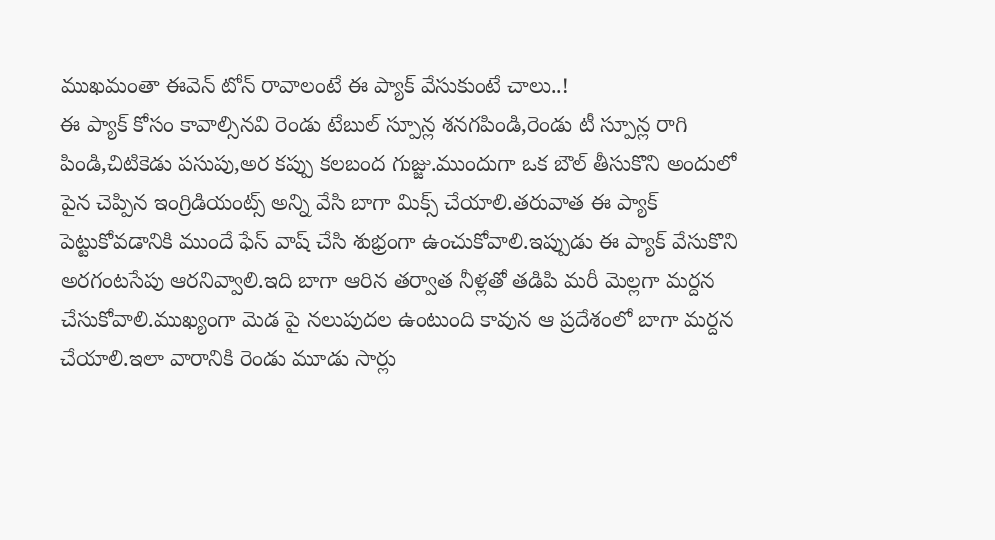ముఖమంతా ఈవెన్ టోన్ రావాలంటే ఈ ప్యాక్ వేసుకుంటే చాలు..!
ఈ ప్యాక్ కోసం కావాల్సినవి రెండు టేబుల్ స్పూన్ల శనగపిండి,రెండు టీ స్పూన్ల రాగి పిండి,చిటికెడు పసుపు,అర కప్పు కలబంద గుజ్జు.ముందుగా ఒక బౌల్ తీసుకొని అందులో పైన చెప్పిన ఇంగ్రిడియంట్స్ అన్ని వేసి బాగా మిక్స్ చేయాలి.తరువాత ఈ ప్యాక్ పెట్టుకోవడానికి ముందే ఫేస్ వాష్ చేసి శుభ్రంగా ఉంచుకోవాలి.ఇప్పుడు ఈ ప్యాక్ వేసుకొని అరగంటసేపు ఆరనివ్వాలి.ఇది బాగా ఆరిన తర్వాత నీళ్లతో తడిపి మరీ మెల్లగా మర్దన చేసుకోవాలి.ముఖ్యంగా మెడ పై నలుపుదల ఉంటుంది కావున ఆ ప్రదేశంలో బాగా మర్దన చేయాలి.ఇలా వారానికి రెండు మూడు సార్లు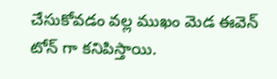చేసుకోవడం వల్ల ముఖం మెడ ఈవెన్ టోన్ గా కనిపిస్తాయి.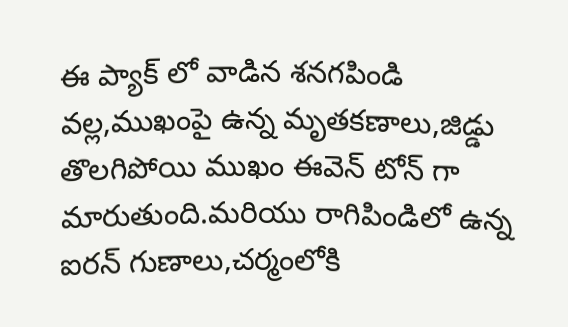ఈ ప్యాక్ లో వాడిన శనగపిండి వల్ల,ముఖంపై ఉన్న మృతకణాలు,జిడ్డు తొలగిపోయి ముఖం ఈవెన్ టోన్ గా మారుతుంది.మరియు రాగిపిండిలో ఉన్న ఐరన్ గుణాలు,చర్మంలోకి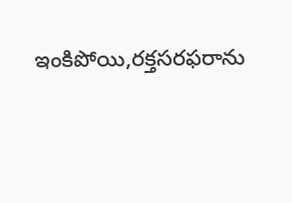ఇంకిపోయి,రక్తసరఫరాను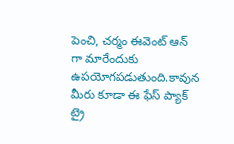పెంచి, చర్మం ఈవెంట్ ఆన్ గా మారేందుకు ఉపయోగపడుతుంది.కావున మీరు కూడా ఈ ఫేస్ ప్యాక్ ట్రై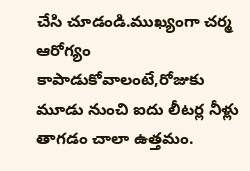చేసి చూడండి.ముఖ్యంగా చర్మ ఆరోగ్యం కాపాడుకోవాలంటే,రోజుకు మూడు నుంచి ఐదు లీటర్ల నీళ్లు తాగడం చాలా ఉత్తమం.